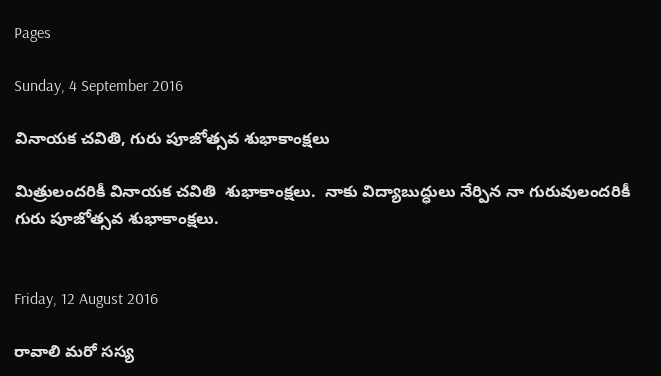Pages

Sunday, 4 September 2016

వినాయక చవితి, గురు పూజోత్సవ శుభాకాంక్షలు

మిత్రులందరికీ వినాయక చవితి  శుభాకాంక్షలు.  నాకు విద్యాబుద్ధులు నేర్పిన నా గురువులందరికీ గురు పూజోత్సవ శుభాకాంక్షలు.


Friday, 12 August 2016

రావాలి మరో సస్య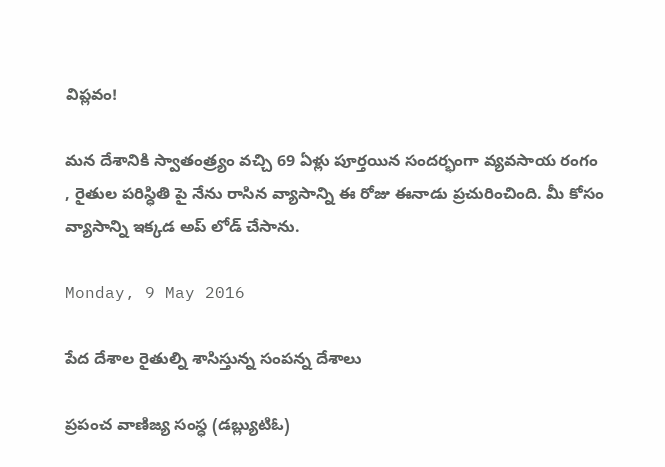విప్లవం!

మన దేశానికి స్వాతంత్ర్యం వచ్చి 69 ఏళ్లు పూర్తయిన సందర్భంగా వ్యవసాయ రంగం , రైతుల పరిస్ధితి పై నేను రాసిన వ్యాసాన్ని ఈ రోజు ఈనాడు ప్రచురించింది. మీ కోసం వ్యాసాన్ని ఇక్కడ అప్ లోడ్ చేసాను.

Monday, 9 May 2016

పేద దేశాల రైతుల్ని శాసిస్తున్న సంపన్న దేశాలు

ప్రపంచ వాణిజ్య సంస్ధ (డబ్ల్యుటిఓ)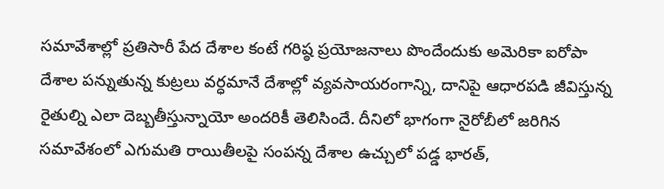సమావేశాల్లో ప్రతిసారీ పేద దేశాల కంటే గరిష్ఠ ప్రయోజనాలు పొందేందుకు అమెరికా ఐరోపా దేశాల పన్నుతున్న కుట్రలు వర్ధమానే దేశాల్లో వ్యవసాయరంగాన్ని, దానిపై ఆధారపడి జీవిస్తున్న రైతుల్ని ఎలా దెబ్బతీస్తున్నాయో అందరికీ తెలిసిందే. దీనిలో భాగంగా నైరోబీలో జరిగిన సమావేశంలో ఎగుమతి రాయితీలపై సంపన్న దేశాల ఉచ్చులో పడ్డ భారత్‌,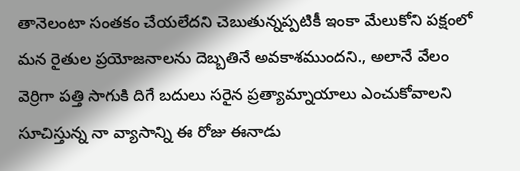తానెలంటా సంతకం చేయలేదని చెబుతున్నప్పటికీ ఇంకా మేలుకోని పక్షంలో మన రైతుల ప్రయోజనాలను దెబ్బతినే అవకాశముందని., అలానే వేలం వెర్రిగా పత్తి సాగుకి దిగే బదులు సరైన ప్రత్యామ్నాయాలు ఎంచుకోవాలని సూచిస్తున్న నా వ్యాసాన్ని ఈ రోజు ఈనాడు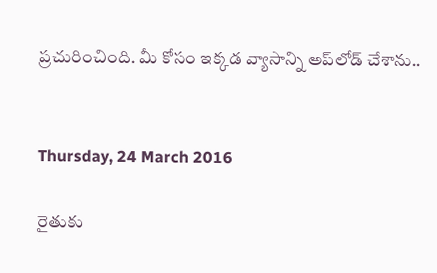ప్రచురించింది. మీ కోసం ఇక్కడ వ్యాసాన్ని అప్‌లోడ్‌ చేశాను..


Thursday, 24 March 2016

రైతుకు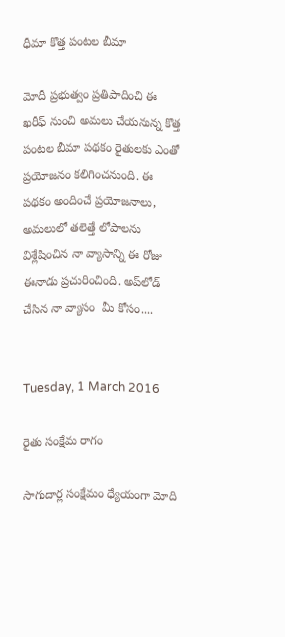ధీమా కొత్త పంటల బీమా

మోదీ ప్రభుత్వం ప్రతిపాదించి ఈ ఖరీఫ్‌ నుంచి అమలు చేయనున్న కొత్త పంటల బీమా పథకం రైతులకు ఎంతో ప్రయోజనం కలిగించనుంది. ఈ పథకం అందించే ప్రయోజనాలు, అమలులో తలెత్తే లోపాలను విశ్లేషించిన నా వ్యాసాన్ని ఈ రోజు ఈనాడు ప్రచురించింది. అప్‌లోడ్‌ చేసిన నా వ్యాసం  మీ కోసం....


Tuesday, 1 March 2016

రైతు సంక్షేమ రాగం

సాగుదార్ల సంక్షేమం ధ్యేయంగా మోది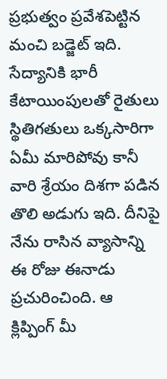ప్రభుత్వం ప్రవేశపెట్టిన మంచి బడ్జెట్‌ ఇది. సేద్యానికి భారీ కేటాయింపులతో రైతులు స్థితిగతులు ఒక్కసారిగా ఏమీ మారిపోవు కానీ వారి శ్రేయం దిశగా పడిన తొలి అడుగు ఇది. దీనిపై నేను రాసిన వ్యాసాన్ని ఈ రోజు ఈనాడు ప్రచురించింది. ఆ క్లిప్పింగ్‌ మీ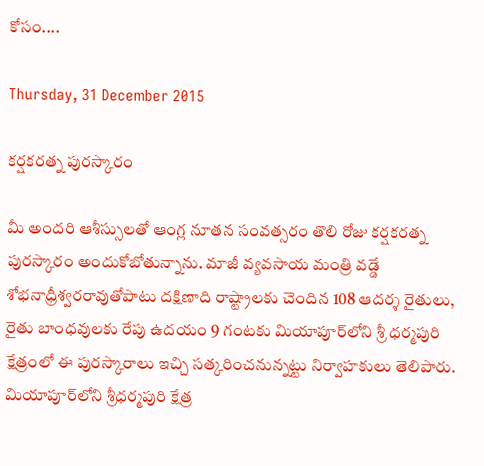కోసం....

Thursday, 31 December 2015

కర్షకరత్న పురస్కారం

మీ అందరి ఆశీస్సులతో ఆంగ్ల నూతన సంవత్సరం తొలి రోజు కర్షకరత్న పురస్కారం అందుకోబోతున్నాను. మాజీ వ్యవసాయ మంత్రి వడ్డే శోభనాధ్రీశ్వరరావుతోపాటు దక్షిణాది రాష్ట్రాలకు చెందిన 108 ఆదర్శ రైతులు, రైతు బాంధవులకు రేపు ఉదయం 9 గంటకు మియాపూర్‌లోని శ్రీ ధర్మపురి క్షేత్రంలో ఈ పురస్కారాలు ఇచ్చి సత్కరించనున్నట్టు నిర్వాహకులు తెలిపారు.
మియాపూర్‌లోని శ్రీధర్మపురి క్షేత్ర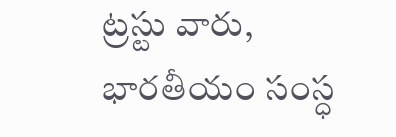ట్రస్టు వారు, భారతీయం సంస్ధ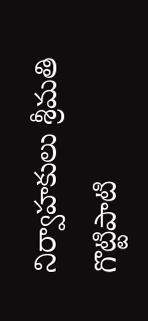నిర్వాహకులు శ్రీమతి గొట్టిపాటి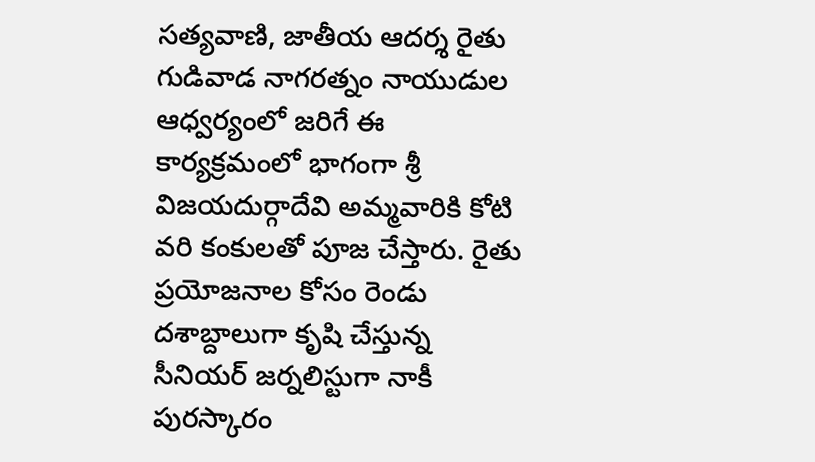సత్యవాణి, జాతీయ ఆదర్శ రైతు గుడివాడ నాగరత్నం నాయుడుల ఆధ్వర్యంలో జరిగే ఈ కార్యక్రమంలో భాగంగా శ్రీ విజయదుర్గాదేవి అమ్మవారికి కోటి వరి కంకులతో పూజ చేస్తారు. రైతు ప్రయోజనాల కోసం రెండు దశాబ్దాలుగా కృషి చేస్తున్న సీనియర్‌ జర్నలిస్టుగా నాకీ పురస్కారం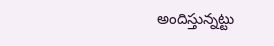అందిస్తున్నట్టు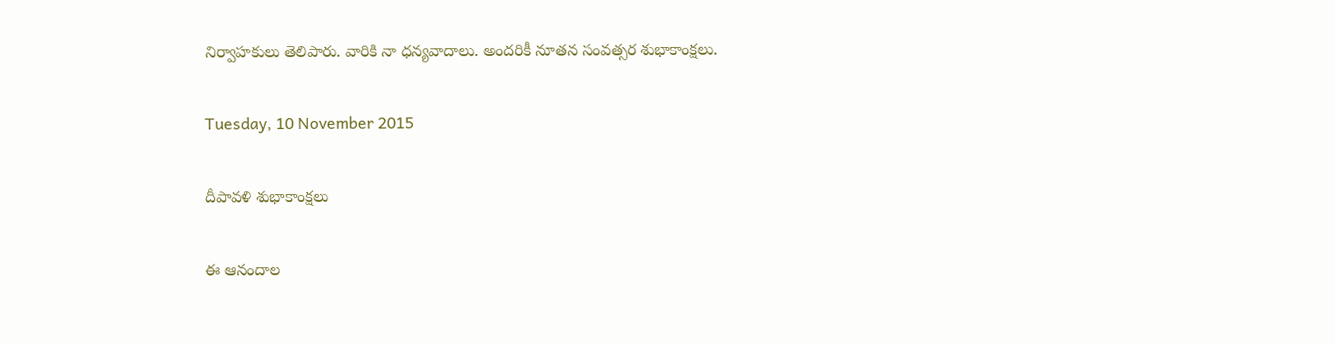నిర్వాహకులు తెలిపారు. వారికి నా ధన్యవాదాలు. అందరికీ నూతన సంవత్సర శుభాకాంక్షలు.

Tuesday, 10 November 2015

దీపావళి శుభాకాంక్షలు

ఈ ఆనందాల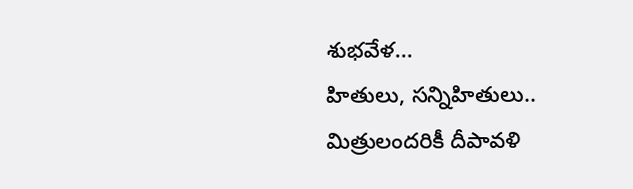శుభవేళ...
హితులు, సన్నిహితులు..
మిత్రులందరికీ దీపావళి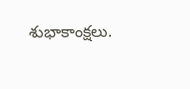శుభాకాంక్షలు.